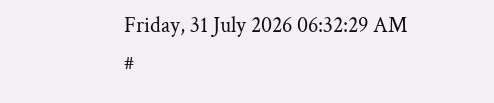Friday, 31 July 2026 06:32:29 AM
#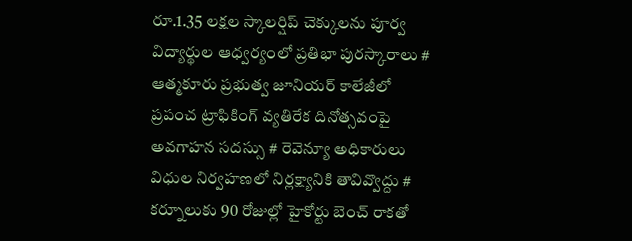రూ.1.35 లక్షల స్కాలర్షిప్ చెక్కులను పూర్వ విద్యార్థుల ఆధ్వర్యంలో ప్రతిభా పురస్కారాలు # ఆత్మకూరు ప్రభుత్వ జూనియర్ కాలేజీలో ప్రపంచ ట్రాఫికింగ్ వ్యతిరేక దినోత్సవంపై అవగాహన సదస్సు # రెవెన్యూ అధికారులు విధుల నిర్వహణలో నిర్లక్ష్యానికి తావివ్వొద్దు # కర్నూలుకు 90 రోజుల్లో హైకోర్టు బెంచ్ రాకతో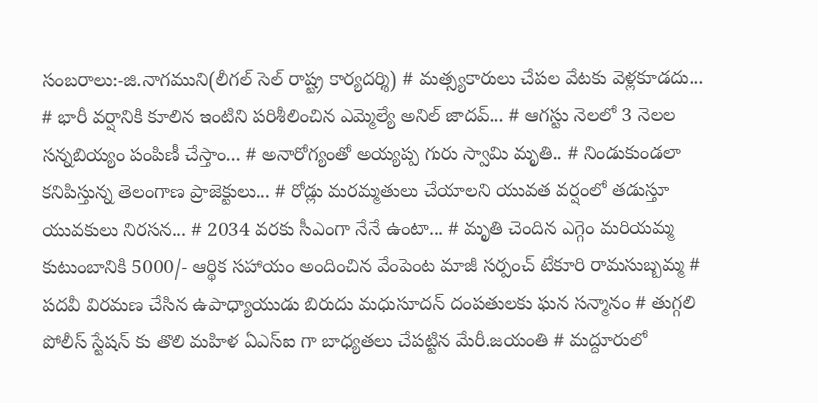సంబరాలు:-జి.నాగముని(లీగల్ సెల్ రాష్ట్ర కార్యదర్శి) # మత్స్యకారులు చేపల వేటకు వెళ్లకూడదు... # భారీ వర్షానికి కూలిన ఇంటిని పరిశీలించిన ఎమ్మెల్యే అనిల్ జాదవ్... # ఆగస్టు నెలలో 3 నెలల సన్నబియ్యం పంపిణీ చేస్తాం... # అనారోగ్యంతో అయ్యప్ప గురు స్వామి మృతి.. # నిండుకుండలా కనిపిస్తున్న తెలంగాణ ప్రాజెక్టులు... # రోడ్లు మరమ్మతులు చేయాలని యువత వర్షంలో తడుస్తూ యువకులు నిరసన... # 2034 వరకు సీఎంగా నేనే ఉంటా... # మృతి చెందిన ఎగ్గెం మరియమ్మ కుటుంబానికి 5000/- ఆర్థిక సహాయం అందించిన వేంపెంట మాజీ సర్పంచ్ టేకూరి రామసుబ్బమ్మ # పదవీ విరమణ చేసిన ఉపాధ్యాయుడు బిరుదు మధుసూదన్ దంపతులకు ఘన సన్మానం # తుగ్గలి పోలీస్ స్టేషన్ కు తొలి మహిళ ఏఎస్ఐ గా బాధ్యతలు చేపట్టిన మేరీ.జయంతి # మద్దూరులో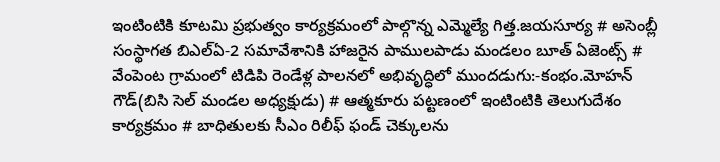ఇంటింటికి కూటమి ప్రభుత్వం కార్యక్రమంలో పాల్గొన్న ఎమ్మెల్యే గిత్త.జయసూర్య # అసెంబ్లీ సంస్థాగత బిఎల్ఏ-2 సమావేశానికి హాజరైన పాములపాడు మండలం బూత్ ఏజెంట్స్ # వేంపెంట గ్రామంలో టిడిపి రెండేళ్ల పాలనలో అభివృద్ధిలో ముందడుగు:-కంభం.మోహన్ గౌడ్(బిసి సెల్ మండల అధ్యక్షుడు) # ఆత్మకూరు పట్టణంలో ఇంటింటికి తెలుగుదేశం కార్యక్రమం # బాధితులకు సీఎం రిలీఫ్ ఫండ్ చెక్కులను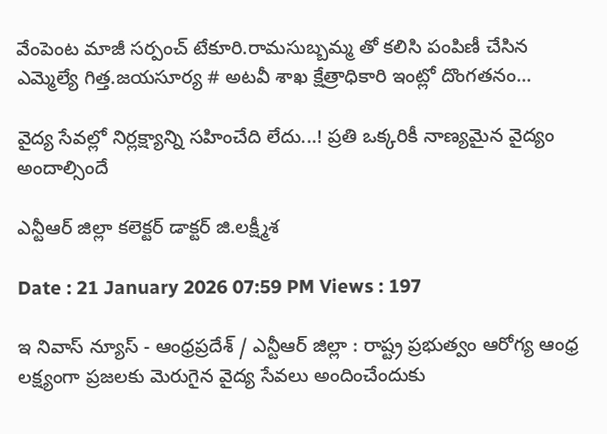వేంపెంట మాజీ సర్పంచ్ టేకూరి.రామసుబ్బమ్మ తో కలిసి పంపిణీ చేసిన ఎమ్మెల్యే గిత్త.జయసూర్య # అటవీ శాఖ క్షేత్రాధికారి ఇంట్లో దొంగతనం...

వైద్య సేవ‌ల్లో నిర్ల‌క్ష్యాన్ని స‌హించేది లేదు...! ప్ర‌తి ఒక్కరికీ నాణ్య‌మైన వైద్యం అందాల్సిందే

ఎన్టీఆర్ జిల్లా క‌లెక్ట‌ర్ డాక్టర్ జి.ల‌క్ష్మీశ‌

Date : 21 January 2026 07:59 PM Views : 197

ఇ నివాస్ న్యూస్ - ఆంధ్రప్రదేశ్ / ఎన్టీఆర్ జిల్లా : రాష్ట్ర ప్రభుత్వం ఆరోగ్య ఆంధ్ర లక్ష్యంగా ప్రజలకు మెరుగైన వైద్య సేవలు అందించేందుకు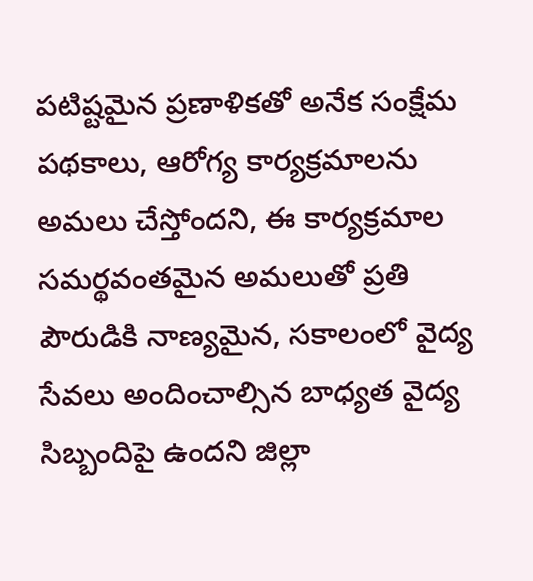పటిష్టమైన ప్రణాళికతో అనేక సంక్షేమ పథకాలు, ఆరోగ్య కార్యక్రమాలను అమలు చేస్తోందని, ఈ కార్యక్రమాల సమర్థవంతమైన అమలుతో ప్రతి పౌరుడికి నాణ్యమైన, సకాలంలో వైద్య సేవలు అందించాల్సిన బాధ్యత వైద్య సిబ్బందిపై ఉందని జిల్లా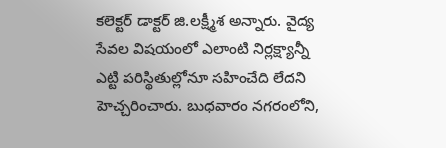క‌లెక్ట‌ర్ డాక్టర్ జి.ల‌క్ష్మీశ అన్నారు. వైద్య సేవల విషయంలో ఎలాంటి నిర్లక్ష్యాన్నీ ఎట్టి పరిస్థితుల్లోనూ సహించేది లేదని హెచ్చరించారు. బుధవారం నగరంలోని,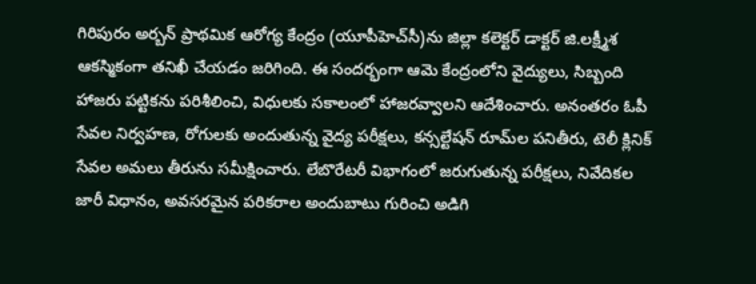గిరిపురం అర్బన్ ప్రాథమిక ఆరోగ్య కేంద్రం (యూపీహెచ్‌సీ)ను జిల్లా కలెక్టర్ డాక్టర్ జి.లక్ష్మీశ ఆకస్మికంగా తనిఖీ చేయడం జరిగింది. ఈ సందర్భంగా ఆమె కేంద్రంలోని వైద్యులు, సిబ్బంది హాజరు పట్టికను పరిశీలించి, విధులకు సకాలంలో హాజరవ్వాలని ఆదేశించారు. అనంతరం ఓపీ సేవల నిర్వహణ, రోగులకు అందుతున్న వైద్య పరీక్షలు, కన్సల్టేషన్ రూమ్‌ల పనితీరు, టెలీ క్లినిక్ సేవల అమలు తీరును సమీక్షించారు. లేబొరేటరీ విభాగంలో జరుగుతున్న పరీక్షలు, నివేదికల జారీ విధానం, అవసరమైన పరికరాల అందుబాటు గురించి అడిగి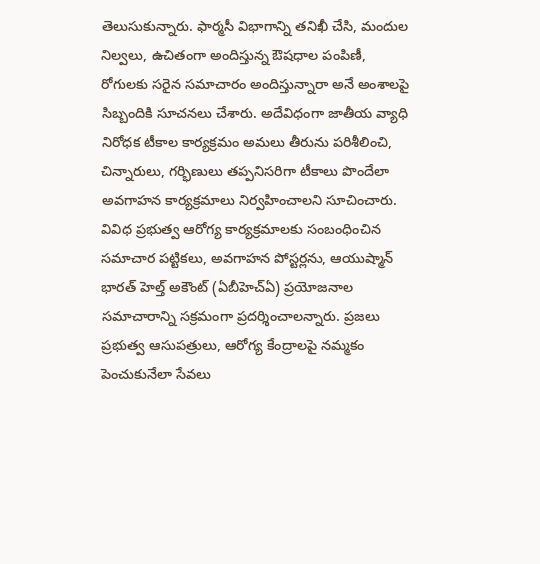తెలుసుకున్నారు. ఫార్మసీ విభాగాన్ని తనిఖీ చేసి, మందుల నిల్వలు, ఉచితంగా అందిస్తున్న ఔషధాల పంపిణీ, రోగులకు సరైన సమాచారం అందిస్తున్నారా అనే అంశాలపై సిబ్బందికి సూచనలు చేశారు. అదేవిధంగా జాతీయ వ్యాధి నిరోధక టీకాల కార్యక్రమం అమలు తీరును పరిశీలించి, చిన్నారులు, గర్భిణులు తప్పనిసరిగా టీకాలు పొందేలా అవగాహన కార్యక్రమాలు నిర్వహించాలని సూచించారు. వివిధ ప్రభుత్వ ఆరోగ్య కార్యక్రమాలకు సంబంధించిన సమాచార పట్టికలు, అవగాహన పోస్టర్ల‌ను, ఆయుష్మాన్ భార‌త్ హెల్త్ అకౌంట్ (ఏబీహెచ్ఏ) ప్ర‌యోజ‌నాల స‌మాచారాన్ని సక్రమంగా ప్రదర్శించాలన్నారు. ప్రజలు ప్రభుత్వ ఆసుపత్రులు, ఆరోగ్య కేంద్రాలపై నమ్మకం పెంచుకునేలా సేవలు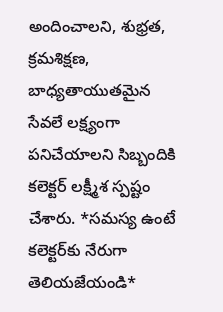అందించాలని, శుభ్రత, క్రమశిక్షణ, బాధ్యతాయుతమైన సేవలే లక్ష్యంగా పనిచేయాలని సిబ్బందికి క‌లెక్ట‌ర్ ల‌క్ష్మీశ స్పష్టం చేశారు. *స‌మ‌స్య ఉంటే క‌లెక్ట‌ర్‌కు నేరుగా తెలియ‌జేయండి*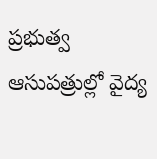ప్ర‌భుత్వ ఆసుప‌త్రుల్లో వైద్య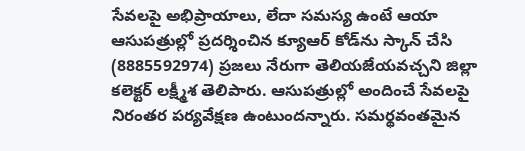సేవ‌ల‌పై అభిప్రాయాలు, లేదా స‌మ‌స్య ఉంటే ఆయా ఆసుపత్రుల్లో ప్రదర్శించిన క్యూఆర్ కోడ్‌ను స్కాన్ చేసి (8885592974) ప్ర‌జ‌లు నేరుగా తెలియ‌జేయ‌వ‌చ్చ‌ని జిల్లా క‌లెక్ట‌ర్ ల‌క్ష్మీశ తెలిపారు. ఆసుప‌త్రుల్లో అందించే సేవ‌ల‌పై నిరంత‌ర ప‌ర్య‌వేక్ష‌ణ ఉంటుంద‌న్నారు. స‌మ‌ర్థ‌వంత‌మైన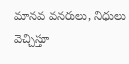మాన‌వ వ‌న‌రులు, నిధులు వెచ్చిస్తూ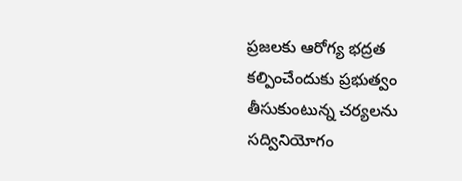ప్ర‌జ‌ల‌కు ఆరోగ్య భ‌ద్ర‌త క‌ల్పించేందుకు ప్రభుత్వం తీసుకుంటున్న చ‌ర్య‌ల‌ను స‌ద్వినియోగం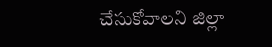చేసుకోవాల‌ని జిల్లా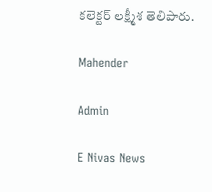క‌లెక్ట‌ర్ ల‌క్ష్మీశ తెలిపారు.

Mahender

Admin

E Nivas News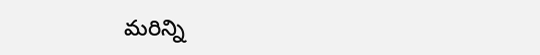మరిన్ని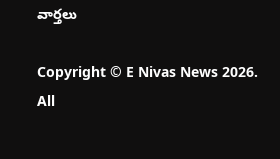వార్తలు

Copyright © E Nivas News 2026. All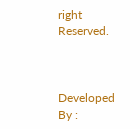right Reserved.



Developed By :